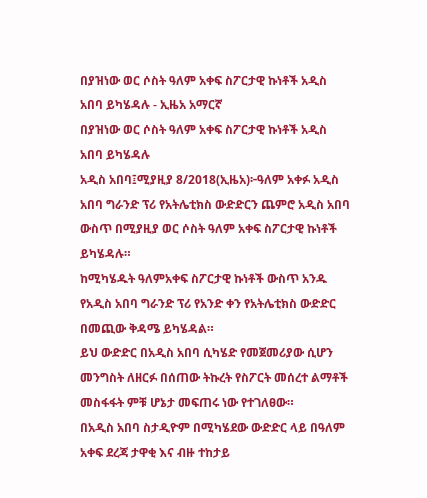በያዝነው ወር ሶስት ዓለም አቀፍ ስፖርታዊ ኩነቶች አዲስ አበባ ይካሄዳሉ - ኢዜአ አማርኛ
በያዝነው ወር ሶስት ዓለም አቀፍ ስፖርታዊ ኩነቶች አዲስ አበባ ይካሄዳሉ
አዲስ አበባ፤ሚያዚያ 8/2018(ኢዜአ)፦ዓለም አቀፉ አዲስ አበባ ግራንድ ፕሪ የአትሌቲክስ ውድድርን ጨምሮ አዲስ አበባ ውስጥ በሚያዚያ ወር ሶስት ዓለም አቀፍ ስፖርታዊ ኩነቶች ይካሄዳሉ።
ከሚካሄዱት ዓለምአቀፍ ስፖርታዊ ኩነቶች ውስጥ አንዱ የአዲስ አበባ ግራንድ ፕሪ የአንድ ቀን የአትሌቲክስ ውድድር በመጪው ቅዳሜ ይካሄዳል።
ይህ ውድድር በአዲስ አበባ ሲካሄድ የመጀመሪያው ሲሆን መንግስት ለዘርፉ በሰጠው ትኩረት የስፖርት መሰረተ ልማቶች መስፋፋት ምቹ ሆኔታ መፍጠሩ ነው የተገለፀው።
በአዲስ አበባ ስታዲዮም በሚካሄደው ውድድር ላይ በዓለም አቀፍ ደረጃ ታዋቂ እና ብዙ ተከታይ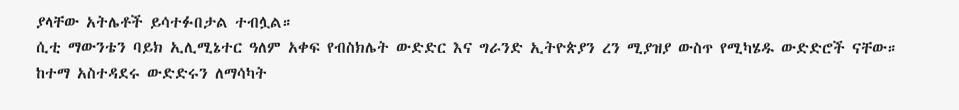ያላቸው አትሌቶች ይሳተፉበታል ተብሏል።
ሲቲ ማውንቴን ባይክ ኢሊሚኔተር ዓለም አቀፍ የብስክሌት ውድድር እና ግራንድ ኢትዮጵያን ረን ሚያዝያ ውስጥ የሚካሄዱ ውድድሮች ናቸው።
ከተማ አስተዳደሩ ውድድሩን ለማሳካት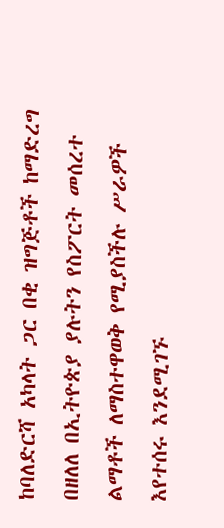ከባለድርሻ አካላት ጋር በቂ ዝግጅቶች ከማድረግ በዘለለ በኢትዮጵያ ያሉትን የስፖርት መሰረተ ልማቶች ለማስተዋወቅ የሚያስችሉ ሥራዎች እየተሰሩ እንደሚገኙ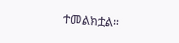ተመልክቷል።